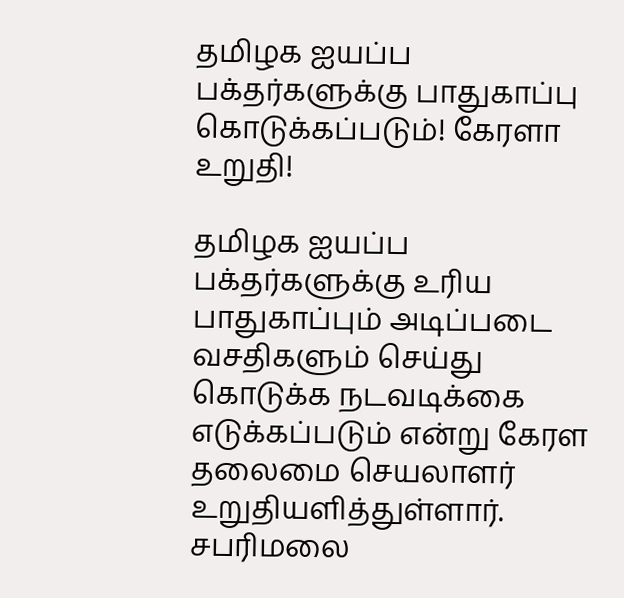தமிழக ஐயப்ப பக்தர்களுக்கு பாதுகாப்பு கொடுக்கப்படும்! கேரளா உறுதி!

தமிழக ஐயப்ப பக்தர்களுக்கு உரிய பாதுகாப்பும் அடிப்படை வசதிகளும் செய்து கொடுக்க நடவடிக்கை எடுக்கப்படும் என்று கேரள தலைமை செயலாளர் உறுதியளித்துள்ளார். சபரிமலை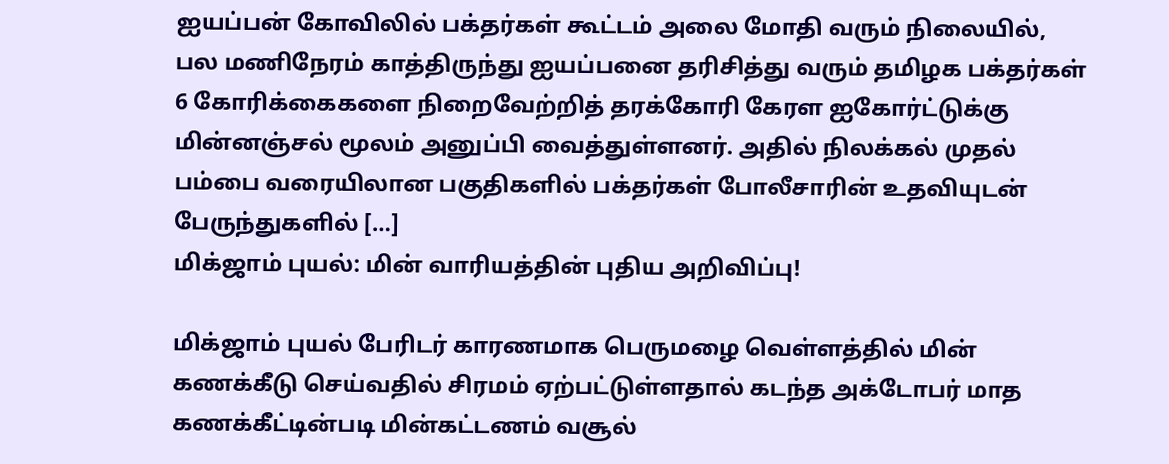ஐயப்பன் கோவிலில் பக்தர்கள் கூட்டம் அலை மோதி வரும் நிலையில், பல மணிநேரம் காத்திருந்து ஐயப்பனை தரிசித்து வரும் தமிழக பக்தர்கள் 6 கோரிக்கைகளை நிறைவேற்றித் தரக்கோரி கேரள ஐகோர்ட்டுக்கு மின்னஞ்சல் மூலம் அனுப்பி வைத்துள்ளனர். அதில் நிலக்கல் முதல் பம்பை வரையிலான பகுதிகளில் பக்தர்கள் போலீசாரின் உதவியுடன் பேருந்துகளில் […]
மிக்ஜாம் புயல்: மின் வாரியத்தின் புதிய அறிவிப்பு!

மிக்ஜாம் புயல் பேரிடர் காரணமாக பெருமழை வெள்ளத்தில் மின் கணக்கீடு செய்வதில் சிரமம் ஏற்பட்டுள்ளதால் கடந்த அக்டோபர் மாத கணக்கீட்டின்படி மின்கட்டணம் வசூல்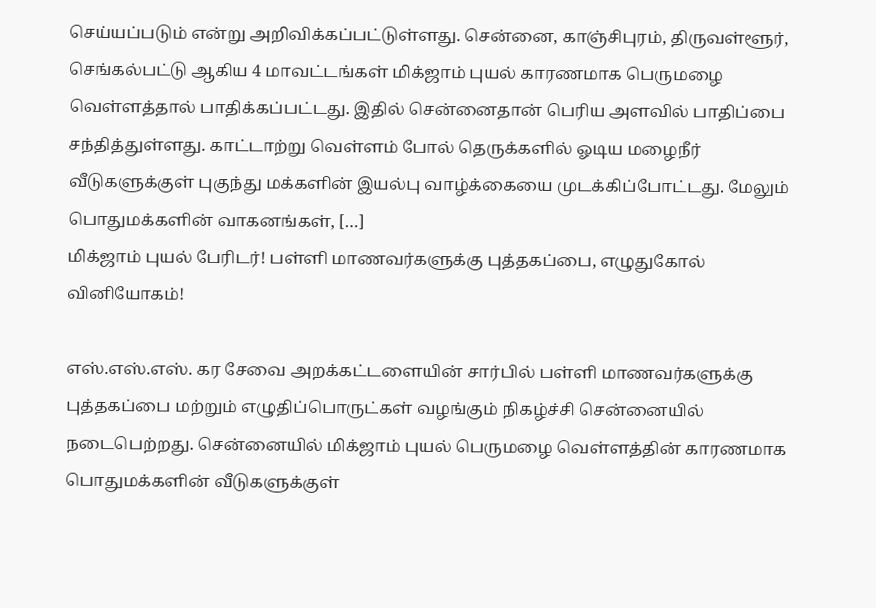செய்யப்படும் என்று அறிவிக்கப்பட்டுள்ளது. சென்னை, காஞ்சிபுரம், திருவள்ளூர், செங்கல்பட்டு ஆகிய 4 மாவட்டங்கள் மிக்ஜாம் புயல் காரணமாக பெருமழை வெள்ளத்தால் பாதிக்கப்பட்டது. இதில் சென்னைதான் பெரிய அளவில் பாதிப்பை சந்தித்துள்ளது. காட்டாற்று வெள்ளம் போல் தெருக்களில் ஓடிய மழைநீர் வீடுகளுக்குள் புகுந்து மக்களின் இயல்பு வாழ்க்கையை முடக்கிப்போட்டது. மேலும் பொதுமக்களின் வாகனங்கள், […]
மிக்ஜாம் புயல் பேரிடர்! பள்ளி மாணவர்களுக்கு புத்தகப்பை, எழுதுகோல் வினியோகம்!

எஸ்.எஸ்.எஸ். கர சேவை அறக்கட்டளையின் சார்பில் பள்ளி மாணவர்களுக்கு புத்தகப்பை மற்றும் எழுதிப்பொருட்கள் வழங்கும் நிகழ்ச்சி சென்னையில் நடைபெற்றது. சென்னையில் மிக்ஜாம் புயல் பெருமழை வெள்ளத்தின் காரணமாக பொதுமக்களின் வீடுகளுக்குள்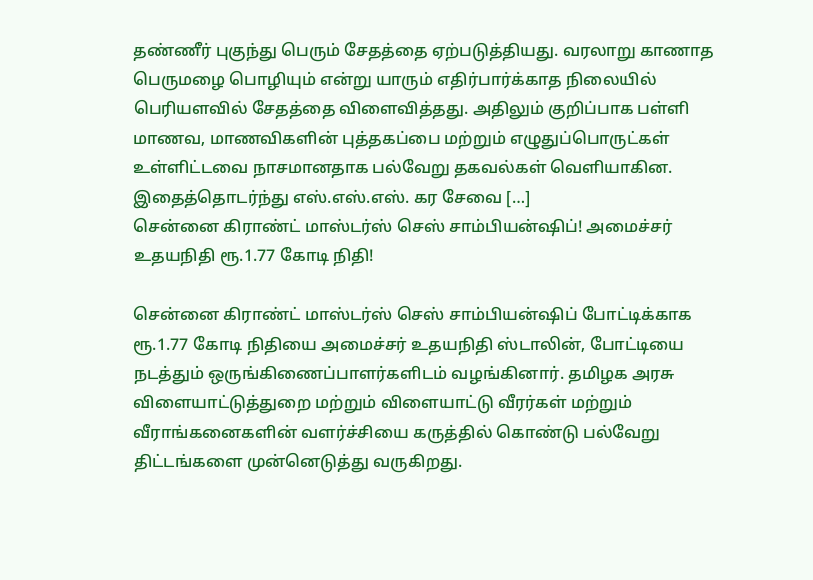தண்ணீர் புகுந்து பெரும் சேதத்தை ஏற்படுத்தியது. வரலாறு காணாத பெருமழை பொழியும் என்று யாரும் எதிர்பார்க்காத நிலையில் பெரியளவில் சேதத்தை விளைவித்தது. அதிலும் குறிப்பாக பள்ளி மாணவ, மாணவிகளின் புத்தகப்பை மற்றும் எழுதுப்பொருட்கள் உள்ளிட்டவை நாசமானதாக பல்வேறு தகவல்கள் வெளியாகின. இதைத்தொடர்ந்து எஸ்.எஸ்.எஸ். கர சேவை […]
சென்னை கிராண்ட் மாஸ்டர்ஸ் செஸ் சாம்பியன்ஷிப்! அமைச்சர் உதயநிதி ரூ.1.77 கோடி நிதி!

சென்னை கிராண்ட் மாஸ்டர்ஸ் செஸ் சாம்பியன்ஷிப் போட்டிக்காக ரூ.1.77 கோடி நிதியை அமைச்சர் உதயநிதி ஸ்டாலின், போட்டியை நடத்தும் ஒருங்கிணைப்பாளர்களிடம் வழங்கினார். தமிழக அரசு விளையாட்டுத்துறை மற்றும் விளையாட்டு வீரர்கள் மற்றும் வீராங்கனைகளின் வளர்ச்சியை கருத்தில் கொண்டு பல்வேறு திட்டங்களை முன்னெடுத்து வருகிறது.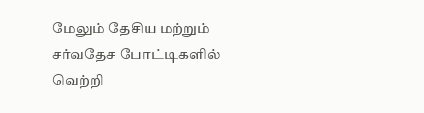மேலும் தேசிய மற்றும் சர்வதேச போட்டிகளில் வெற்றி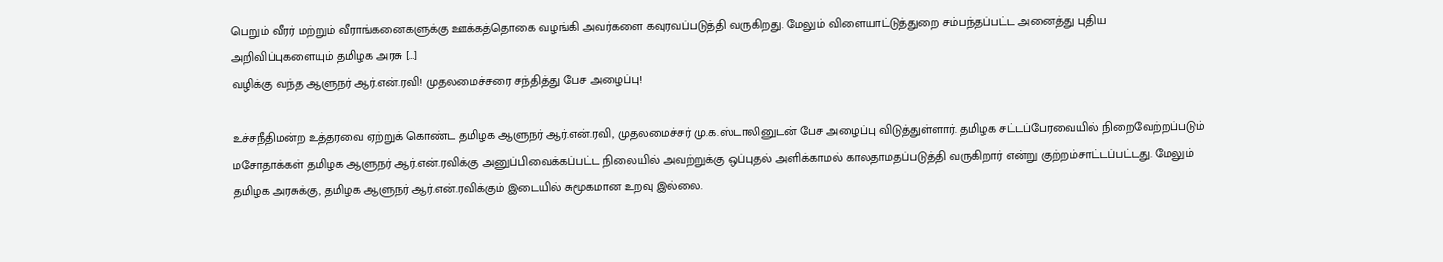பெறும் வீரர் மற்றும் வீராங்கனைகளுக்கு ஊக்கத்தொகை வழங்கி அவர்களை கவுரவப்படுத்தி வருகிறது. மேலும் விளையாட்டுத்துறை சம்பந்தப்பட்ட அனைத்து புதிய அறிவிப்புகளையும் தமிழக அரசு […]
வழிக்கு வந்த ஆளுநர் ஆர்.என்.ரவி! முதலமைச்சரை சந்தித்து பேச அழைப்பு!

உச்சநீதிமன்ற உத்தரவை ஏற்றுக் கொண்ட தமிழக ஆளுநர் ஆர்.என்.ரவி, முதலமைச்சர் மு.க.ஸ்டாலினுடன் பேச அழைப்பு விடுத்துள்ளார். தமிழக சட்டப்பேரவையில் நிறைவேற்றப்படும் மசோதாக்கள் தமிழக ஆளுநர் ஆர்.என்.ரவிக்கு அனுப்பிவைக்கப்பட்ட நிலையில் அவற்றுக்கு ஒப்புதல் அளிக்காமல் காலதாமதப்படுத்தி வருகிறார் என்று குற்றம்சாட்டப்பட்டது. மேலும் தமிழக அரசுக்கு, தமிழக ஆளுநர் ஆர்.என்.ரவிக்கும் இடையில் சுமூகமான உறவு இல்லை.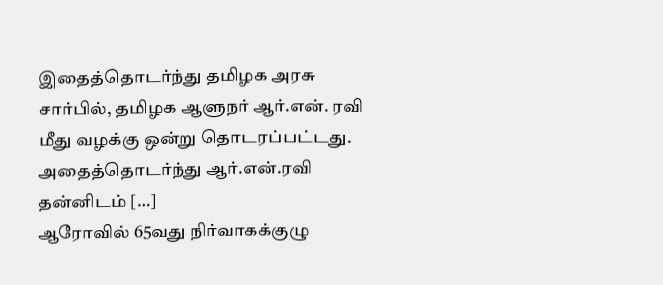இதைத்தொடர்ந்து தமிழக அரசு சார்பில், தமிழக ஆளுநர் ஆர்.என். ரவி மீது வழக்கு ஒன்று தொடரப்பட்டது. அதைத்தொடர்ந்து ஆர்.என்.ரவி தன்னிடம் […]
ஆரோவில் 65வது நிர்வாகக்குழு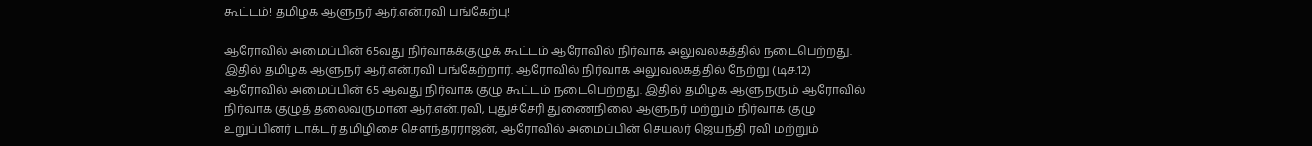கூட்டம்! தமிழக ஆளுநர் ஆர்.என்.ரவி பங்கேற்பு!

ஆரோவில் அமைப்பின் 65வது நிர்வாகக்குழுக் கூட்டம் ஆரோவில் நிர்வாக அலுவலகத்தில் நடைபெற்றது. இதில் தமிழக ஆளுநர் ஆர்.என்.ரவி பங்கேற்றார். ஆரோவில் நிர்வாக அலுவலகத்தில் நேற்று (டிச.12) ஆரோவில் அமைப்பின் 65 ஆவது நிர்வாக குழு கூட்டம் நடைபெற்றது. இதில் தமிழக ஆளுநரும் ஆரோவில் நிர்வாக குழுத் தலைவருமான ஆர்.என்.ரவி, புதுச்சேரி துணைநிலை ஆளுநர் மற்றும் நிர்வாக குழு உறுப்பினர் டாக்டர் தமிழிசை சௌந்தரராஜன், ஆரோவில் அமைப்பின் செயலர் ஜெயந்தி ரவி மற்றும்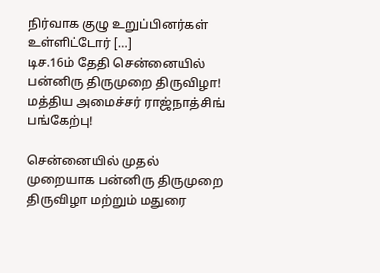நிர்வாக குழு உறுப்பினர்கள் உள்ளிட்டோர் […]
டிச.16ம் தேதி சென்னையில் பன்னிரு திருமுறை திருவிழா! மத்திய அமைச்சர் ராஜ்நாத்சிங் பங்கேற்பு!

சென்னையில் முதல் முறையாக பன்னிரு திருமுறை திருவிழா மற்றும் மதுரை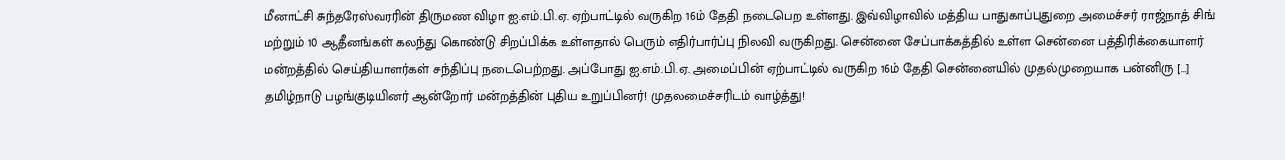மீனாட்சி சுந்தரேஸ்வரரின் திருமண விழா ஐ.எம்.பி.ஏ. ஏற்பாட்டில் வருகிற 16ம் தேதி நடைபெற உள்ளது. இவ்விழாவில் மத்திய பாதுகாப்புதுறை அமைச்சர் ராஜ்நாத் சிங் மற்றும் 10 ஆதீனங்கள் கலந்து கொண்டு சிறப்பிக்க உள்ளதால் பெரும் எதிர்பார்ப்பு நிலவி வருகிறது. சென்னை சேப்பாக்கத்தில் உள்ள சென்னை பத்திரிக்கையாளர் மன்றத்தில் செய்தியாளர்கள் சந்திப்பு நடைபெற்றது. அப்போது ஐ.எம்.பி.ஏ. அமைப்பின் ஏற்பாட்டில் வருகிற 16ம் தேதி சென்னையில் முதல்முறையாக பன்னிரு […]
தமிழ்நாடு பழங்குடியினர் ஆன்றோர் மன்றத்தின் புதிய உறுப்பினர்! முதலமைச்சரிடம் வாழ்த்து!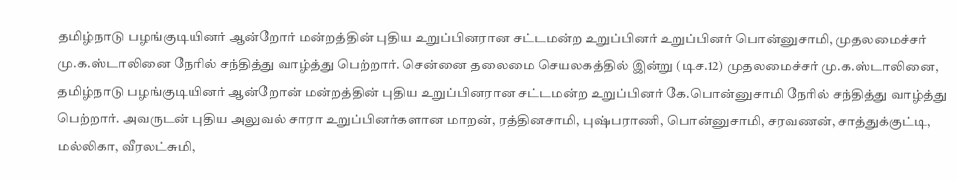தமிழ்நாடு பழங்குடியினர் ஆன்றோர் மன்றத்தின் புதிய உறுப்பினரான சட்டமன்ற உறுப்பினர் உறுப்பினர் பொன்னுசாமி, முதலமைச்சர் மு.க.ஸ்டாலினை நேரில் சந்தித்து வாழ்த்து பெற்றார். சென்னை தலைமை செயலகத்தில் இன்று (டிச.12) முதலமைச்சர் மு.க.ஸ்டாலினை, தமிழ்நாடு பழங்குடியினர் ஆன்றோன் மன்றத்தின் புதிய உறுப்பினரான சட்டமன்ற உறுப்பினர் கே.பொன்னுசாமி நேரில் சந்தித்து வாழ்த்து பெற்றார். அவருடன் புதிய அலுவல் சாரா உறுப்பினர்களான மாறன், ரத்தினசாமி, புஷ்பராணி, பொன்னுசாமி, சரவணன், சாத்துக்குட்டி, மல்லிகா, வீரலட்சுமி,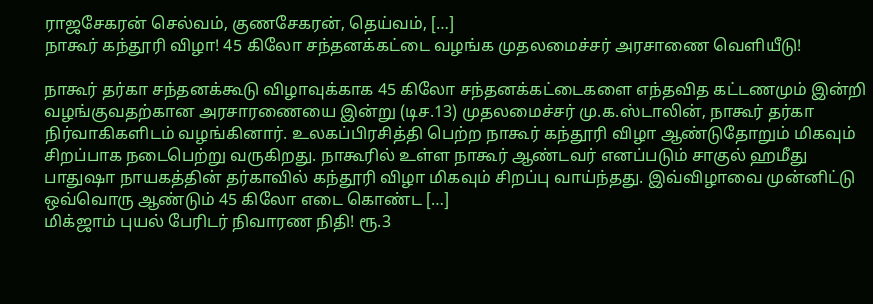ராஜசேகரன் செல்வம், குணசேகரன், தெய்வம், […]
நாகூர் கந்தூரி விழா! 45 கிலோ சந்தனக்கட்டை வழங்க முதலமைச்சர் அரசாணை வெளியீடு!

நாகூர் தர்கா சந்தனக்கூடு விழாவுக்காக 45 கிலோ சந்தனக்கட்டைகளை எந்தவித கட்டணமும் இன்றி வழங்குவதற்கான அரசாரணையை இன்று (டிச.13) முதலமைச்சர் மு.க.ஸ்டாலின், நாகூர் தர்கா நிர்வாகிகளிடம் வழங்கினார். உலகப்பிரசித்தி பெற்ற நாகூர் கந்தூரி விழா ஆண்டுதோறும் மிகவும் சிறப்பாக நடைபெற்று வருகிறது. நாகூரில் உள்ள நாகூர் ஆண்டவர் எனப்படும் சாகுல் ஹமீது பாதுஷா நாயகத்தின் தர்காவில் கந்தூரி விழா மிகவும் சிறப்பு வாய்ந்தது. இவ்விழாவை முன்னிட்டு ஒவ்வொரு ஆண்டும் 45 கிலோ எடை கொண்ட […]
மிக்ஜாம் புயல் பேரிடர் நிவாரண நிதி! ரூ.3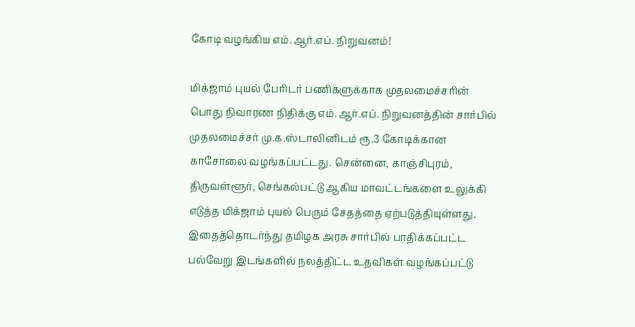கோடி வழங்கிய எம்.ஆர்.எப். நிறுவனம்!

மிக்ஜாம் புயல் பேரிடர் பணிகளுக்காக முதலமைச்சரின் பொது நிவாரண நிதிக்கு எம்.ஆர்.எப். நிறுவனத்தின் சார்பில் முதலமைச்சர் மு.க.ஸ்டாலினிடம் ரூ.3 கோடிக்கான காசோலை வழங்கப்பட்டது. சென்னை, காஞ்சிபுரம், திருவள்ளூர், செங்கல்பட்டு ஆகிய மாவட்டங்களை உலுக்கி எடுத்த மிக்ஜாம் புயல் பெரும் சேதத்தை ஏற்படுத்தியுள்ளது. இதைத்தொடர்ந்து தமிழக அரசு சார்பில் பாதிக்கப்பட்ட பல்வேறு இடங்களில் நலத்திட்ட உதவிகள் வழங்கப்பட்டு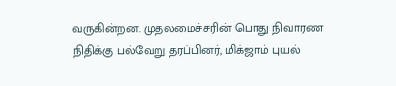வருகின்றன. முதலமைச்சரின் பொது நிவாரண நிதிக்கு பல்வேறு தரப்பினர், மிக்ஜாம் புயல்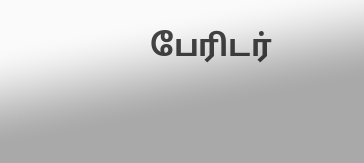பேரிடர்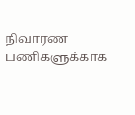நிவாரண பணிகளுக்காக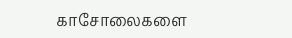காசோலைகளை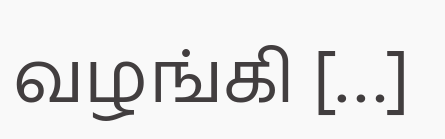வழங்கி […]